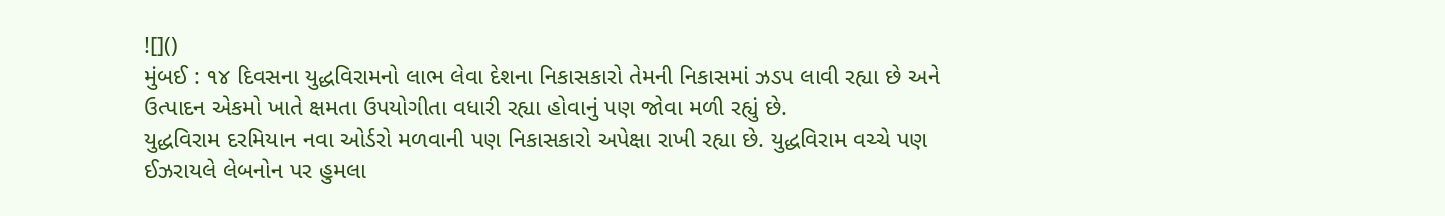![]()
મુંબઈ : ૧૪ દિવસના યુદ્ધવિરામનો લાભ લેવા દેશના નિકાસકારો તેમની નિકાસમાં ઝડપ લાવી રહ્યા છે અને ઉત્પાદન એકમો ખાતે ક્ષમતા ઉપયોગીતા વધારી રહ્યા હોવાનું પણ જોવા મળી રહ્યું છે.
યુદ્ધવિરામ દરમિયાન નવા ઓર્ડરો મળવાની પણ નિકાસકારો અપેક્ષા રાખી રહ્યા છે. યુદ્ધવિરામ વચ્ચે પણ ઈઝરાયલે લેબનોન પર હુમલા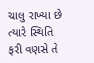ચાલુ રાખ્યા છે ત્યારે સ્થિતિ ફરી વણસે તે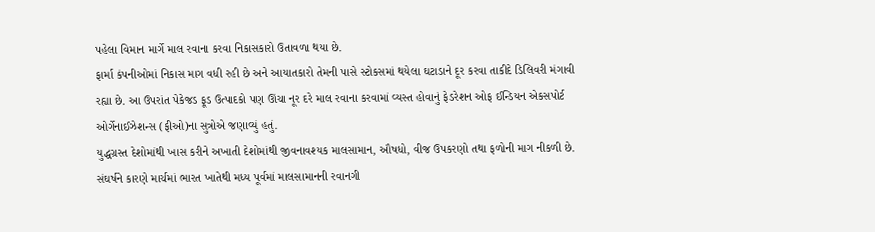પહેલા વિમાન માર્ગે માલ રવાના કરવા નિકાસકારો ઉતાવળા થયા છે.
ફાર્મા કંપનીઓમાં નિકાસ માગ વધી રહી છે અને આયાતકારો તેમની પાસે સ્ટોકસમાં થયેલા ઘટાડાને દૂર કરવા તાકીદે ડિલિવરી મંગાવી રહ્યા છે. આ ઉપરાંત પેકેજડ ફૂડ ઉત્પાદકો પણ ઊંચા નૂર દરે માલ રવાના કરવામાં વ્યસ્ત હોવાનું ફેડરેશન ઓફ ઈન્ડિયન એકસપોર્ટ ઓર્ગેનાઈઝેશન્સ (ફીઓ)ના સુત્રોએ જણાવ્યું હતું.
યુદ્ધગ્રસ્ત દેશોમાંથી ખાસ કરીને અખાતી દેશોમાંથી જીવનાવશ્યક માલસામાન, ઔષધો, વીજ ઉપકરણો તથા ફળોની માગ નીકળી છે.
સંઘર્ષને કારણે માર્ચમાં ભારત ખાતેથી મધ્ય પૂર્વમાં માલસામાનની રવાનગી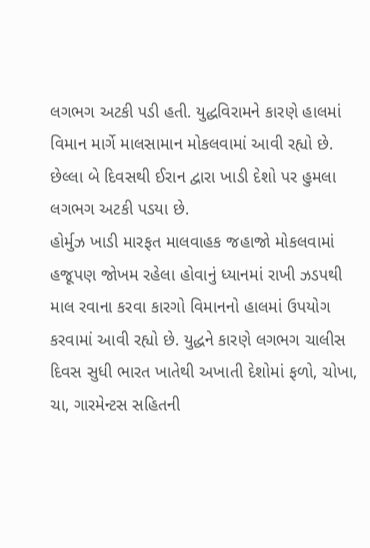લગભગ અટકી પડી હતી. યુદ્ધવિરામને કારણે હાલમાં વિમાન માર્ગે માલસામાન મોકલવામાં આવી રહ્યો છે. છેલ્લા બે દિવસથી ઈરાન દ્વારા ખાડી દેશો પર હુમલા લગભગ અટકી પડયા છે.
હોર્મુઝ ખાડી મારફત માલવાહક જહાજો મોકલવામાં હજૂપણ જોખમ રહેલા હોવાનું ધ્યાનમાં રાખી ઝડપથી માલ રવાના કરવા કારગો વિમાનનો હાલમાં ઉપયોગ કરવામાં આવી રહ્યો છે. યુદ્ધને કારણે લગભગ ચાલીસ દિવસ સુધી ભારત ખાતેથી અખાતી દેશોમાં ફળો, ચોખા, ચા, ગારમેન્ટસ સહિતની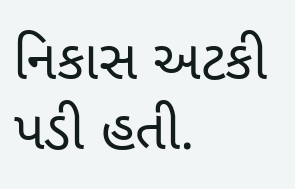નિકાસ અટકી પડી હતી.